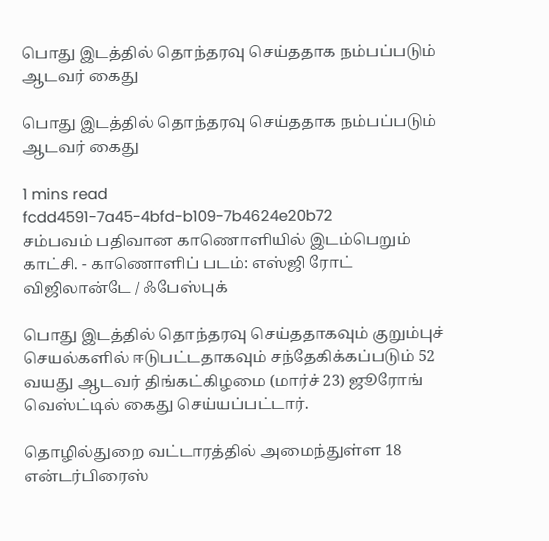பொது இடத்தில் தொந்தரவு செய்ததாக நம்பப்படும் ஆடவர் கைது

பொது இடத்தில் தொந்தரவு செய்ததாக நம்பப்படும் ஆடவர் கைது

1 mins read
fcdd4591-7a45-4bfd-b109-7b4624e20b72
சம்பவம் பதிவான காணொளியில் இடம்பெறும் காட்சி. - காணொளிப் படம்: எஸ்ஜி ரோட் விஜிலான்டே / ஃபேஸ்புக்

பொது இடத்தில் தொந்தரவு செய்ததாகவும் குறும்புச் செயல்களில் ஈடுபட்டதாகவும் சந்தேகிக்கப்படும் 52 வயது ஆடவர் திங்கட்கிழமை (மார்ச் 23) ஜூரோங் வெஸ்ட்டில் கைது செய்யப்பட்டார்.

தொழில்துறை வட்டாரத்தில் அமைந்துள்ள 18 என்டர்பிரைஸ்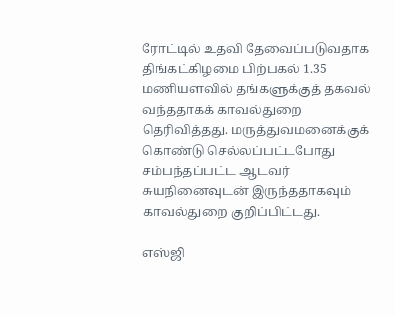ரோட்டில் உதவி தேவைப்படுவதாக திங்கட்கிழமை பிற்பகல் 1.35 மணியளவில் தங்களுக்குத் தகவல் வந்ததாகக் காவல்துறை தெரிவித்தது. மருத்துவமனைக்குக் கொண்டு செல்லப்பட்டபோது சம்பந்தப்பட்ட ஆடவர் சுயநினைவுடன் இருந்ததாகவும் காவல்துறை குறிப்பிட்டது.

எஸ்ஜி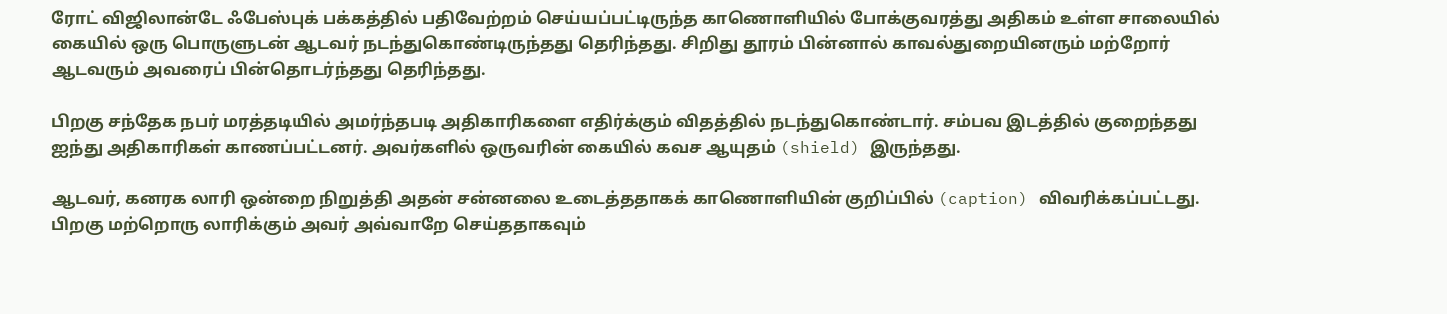ரோட் விஜிலான்டே ஃபேஸ்புக் பக்கத்தில் பதிவேற்றம் செய்யப்பட்டிருந்த காணொளியில் போக்குவரத்து அதிகம் உள்ள சாலையில் கையில் ஒரு பொருளுடன் ஆடவர் நடந்துகொண்டிருந்தது தெரிந்தது. சிறிது தூரம் பின்னால் காவல்துறையினரும் மற்றோர் ஆடவரும் அவரைப் பின்தொடர்ந்தது தெரிந்தது.

பிறகு சந்தேக நபர் மரத்தடியில் அமர்ந்தபடி அதிகாரிகளை எதிர்க்கும் விதத்தில் நடந்துகொண்டார். சம்பவ இடத்தில் குறைந்தது ஐந்து அதிகாரிகள் காணப்பட்டனர். அவர்களில் ஒருவரின் கையில் கவச ஆயுதம் (shield) இருந்தது.

ஆடவர், கனரக லாரி ஒன்றை நிறுத்தி அதன் சன்னலை உடைத்ததாகக் காணொளியின் குறிப்பில் (caption) விவரிக்கப்பட்டது. பிறகு மற்றொரு லாரிக்கும் அவர் அவ்வாறே செய்ததாகவும்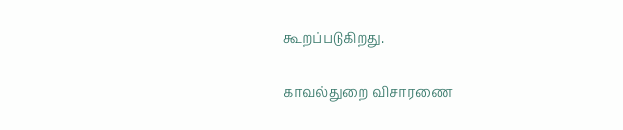கூறப்படுகிறது.

காவல்துறை விசாரணை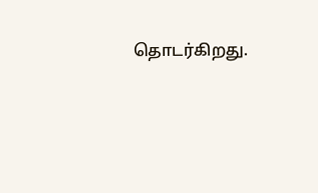தொடர்கிறது.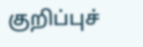குறிப்புச்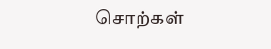சொற்கள்